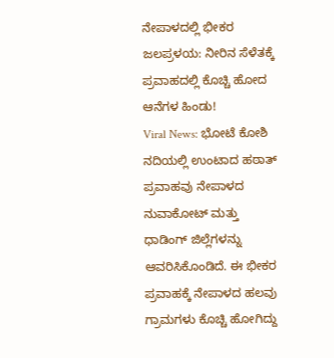ನೇಪಾಳದಲ್ಲಿ ಭೀಕರ ಜಲಪ್ರಳಯ: ನೀರಿನ ಸೆಳೆತಕ್ಕೆ ಪ್ರವಾಹದಲ್ಲಿ ಕೊಚ್ಚಿ ಹೋದ ಆನೆಗಳ ಹಿಂಡು!
Viral News: ಭೋಟೆ ಕೋಶಿ ನದಿಯಲ್ಲಿ ಉಂಟಾದ ಹಠಾತ್ ಪ್ರವಾಹವು ನೇಪಾಳದ ನುವಾಕೋಟ್ ಮತ್ತು ಧಾಡಿಂಗ್ ಜಿಲ್ಲೆಗಳನ್ನು ಆವರಿಸಿಕೊಂಡಿದೆ. ಈ ಭೀಕರ ಪ್ರವಾಹಕ್ಕೆ ನೇಪಾಳದ ಹಲವು ಗ್ರಾಮಗಳು ಕೊಚ್ಚಿ ಹೋಗಿದ್ದು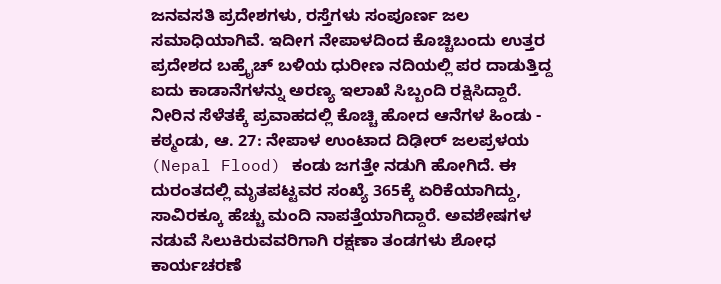ಜನವಸತಿ ಪ್ರದೇಶಗಳು, ರಸ್ತೆಗಳು ಸಂಪೂರ್ಣ ಜಲ ಸಮಾಧಿಯಾಗಿವೆ. ಇದೀಗ ನೇಪಾಳದಿಂದ ಕೊಚ್ಚಿಬಂದು ಉತ್ತರ ಪ್ರದೇಶದ ಬಹ್ರೈಚ್ ಬಳಿಯ ಧುರೀಣ ನದಿಯಲ್ಲಿ ಪರ ದಾಡುತ್ತಿದ್ದ ಐದು ಕಾಡಾನೆಗಳನ್ನು ಅರಣ್ಯ ಇಲಾಖೆ ಸಿಬ್ಬಂದಿ ರಕ್ಷಿಸಿದ್ದಾರೆ.
ನೀರಿನ ಸೆಳೆತಕ್ಕೆ ಪ್ರವಾಹದಲ್ಲಿ ಕೊಚ್ಚಿ ಹೋದ ಆನೆಗಳ ಹಿಂಡು -
ಕಠ್ಮಂಡು, ಆ. 27: ನೇಪಾಳ ಉಂಟಾದ ದಿಢೀರ್ ಜಲಪ್ರಳಯ (Nepal Flood) ಕಂಡು ಜಗತ್ತೇ ನಡುಗಿ ಹೋಗಿದೆ. ಈ ದುರಂತದಲ್ಲಿ ಮೃತಪಟ್ಟವರ ಸಂಖ್ಯೆ 365ಕ್ಕೆ ಏರಿಕೆಯಾಗಿದ್ದು, ಸಾವಿರಕ್ಕೂ ಹೆಚ್ಚು ಮಂದಿ ನಾಪತ್ತೆಯಾಗಿದ್ದಾರೆ. ಅವಶೇಷಗಳ ನಡುವೆ ಸಿಲುಕಿರುವವರಿಗಾಗಿ ರಕ್ಷಣಾ ತಂಡಗಳು ಶೋಧ ಕಾರ್ಯಚರಣೆ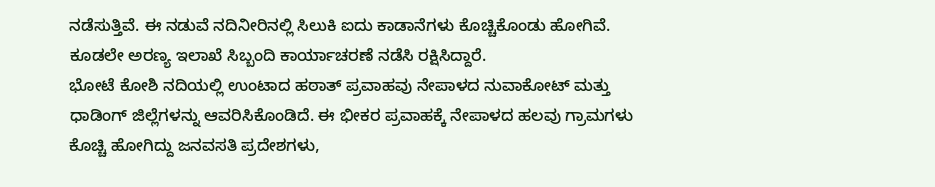ನಡೆಸುತ್ತಿವೆ. ಈ ನಡುವೆ ನದಿನೀರಿನಲ್ಲಿ ಸಿಲುಕಿ ಐದು ಕಾಡಾನೆಗಳು ಕೊಚ್ಚಿಕೊಂಡು ಹೋಗಿವೆ. ಕೂಡಲೇ ಅರಣ್ಯ ಇಲಾಖೆ ಸಿಬ್ಬಂದಿ ಕಾರ್ಯಾಚರಣೆ ನಡೆಸಿ ರಕ್ಷಿಸಿದ್ದಾರೆ.
ಭೋಟೆ ಕೋಶಿ ನದಿಯಲ್ಲಿ ಉಂಟಾದ ಹಠಾತ್ ಪ್ರವಾಹವು ನೇಪಾಳದ ನುವಾಕೋಟ್ ಮತ್ತು ಧಾಡಿಂಗ್ ಜಿಲ್ಲೆಗಳನ್ನು ಆವರಿಸಿಕೊಂಡಿದೆ. ಈ ಭೀಕರ ಪ್ರವಾಹಕ್ಕೆ ನೇಪಾಳದ ಹಲವು ಗ್ರಾಮಗಳು ಕೊಚ್ಚಿ ಹೋಗಿದ್ದು ಜನವಸತಿ ಪ್ರದೇಶಗಳು,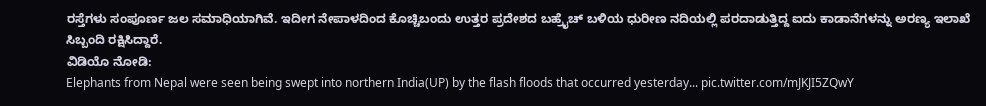ರಸ್ತೆಗಳು ಸಂಪೂರ್ಣ ಜಲ ಸಮಾಧಿಯಾಗಿವೆ. ಇದೀಗ ನೇಪಾಳದಿಂದ ಕೊಚ್ಚಿಬಂದು ಉತ್ತರ ಪ್ರದೇಶದ ಬಹ್ರೈಚ್ ಬಳಿಯ ಧುರೀಣ ನದಿಯಲ್ಲಿ ಪರದಾಡುತ್ತಿದ್ದ ಐದು ಕಾಡಾನೆಗಳನ್ನು ಅರಣ್ಯ ಇಲಾಖೆ ಸಿಬ್ಬಂದಿ ರಕ್ಷಿಸಿದ್ದಾರೆ.
ವಿಡಿಯೊ ನೋಡಿ:
Elephants from Nepal were seen being swept into northern India(UP) by the flash floods that occurred yesterday... pic.twitter.com/mJKJI5ZQwY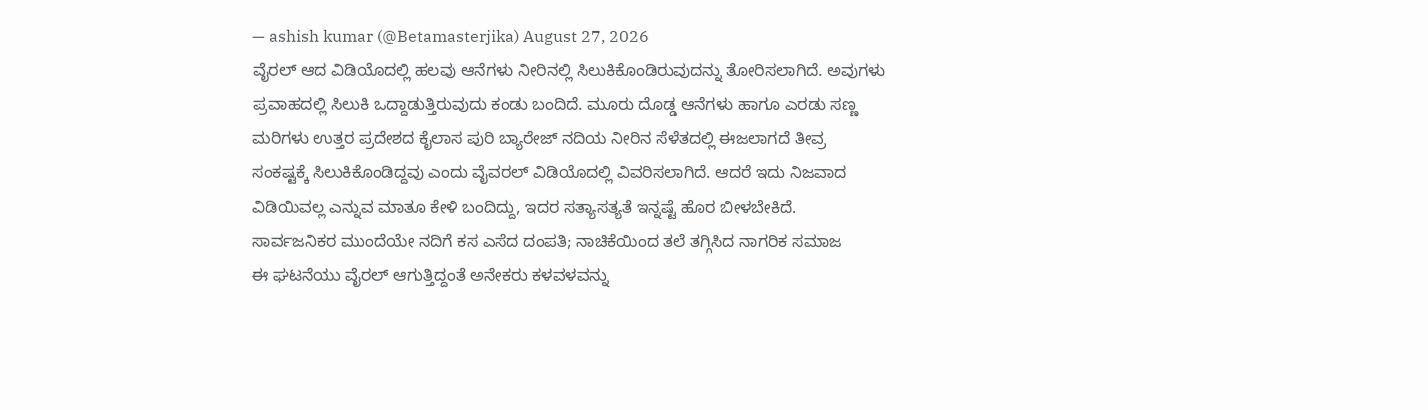— ashish kumar (@Betamasterjika) August 27, 2026
ವೈರಲ್ ಆದ ವಿಡಿಯೊದಲ್ಲಿ ಹಲವು ಆನೆಗಳು ನೀರಿನಲ್ಲಿ ಸಿಲುಕಿಕೊಂಡಿರುವುದನ್ನು ತೋರಿಸಲಾಗಿದೆ. ಅವುಗಳು ಪ್ರವಾಹದಲ್ಲಿ ಸಿಲುಕಿ ಒದ್ದಾಡುತ್ತಿರುವುದು ಕಂಡು ಬಂದಿದೆ. ಮೂರು ದೊಡ್ಡ ಆನೆಗಳು ಹಾಗೂ ಎರಡು ಸಣ್ಣ ಮರಿಗಳು ಉತ್ತರ ಪ್ರದೇಶದ ಕೈಲಾಸ ಪುರಿ ಬ್ಯಾರೇಜ್ ನದಿಯ ನೀರಿನ ಸೆಳೆತದಲ್ಲಿ ಈಜಲಾಗದೆ ತೀವ್ರ ಸಂಕಷ್ಟಕ್ಕೆ ಸಿಲುಕಿಕೊಂಡಿದ್ದವು ಎಂದು ವೈವರಲ್ ವಿಡಿಯೊದಲ್ಲಿ ವಿವರಿಸಲಾಗಿದೆ. ಆದರೆ ಇದು ನಿಜವಾದ ವಿಡಿಯಿವಲ್ಲ ಎನ್ನುವ ಮಾತೂ ಕೇಳಿ ಬಂದಿದ್ದು, ಇದರ ಸತ್ಯಾಸತ್ಯತೆ ಇನ್ನಷ್ಟೆ ಹೊರ ಬೀಳಬೇಕಿದೆ.
ಸಾರ್ವಜನಿಕರ ಮುಂದೆಯೇ ನದಿಗೆ ಕಸ ಎಸೆದ ದಂಪತಿ; ನಾಚಿಕೆಯಿಂದ ತಲೆ ತಗ್ಗಿಸಿದ ನಾಗರಿಕ ಸಮಾಜ
ಈ ಘಟನೆಯು ವೈರಲ್ ಆಗುತ್ತಿದ್ದಂತೆ ಅನೇಕರು ಕಳವಳವನ್ನು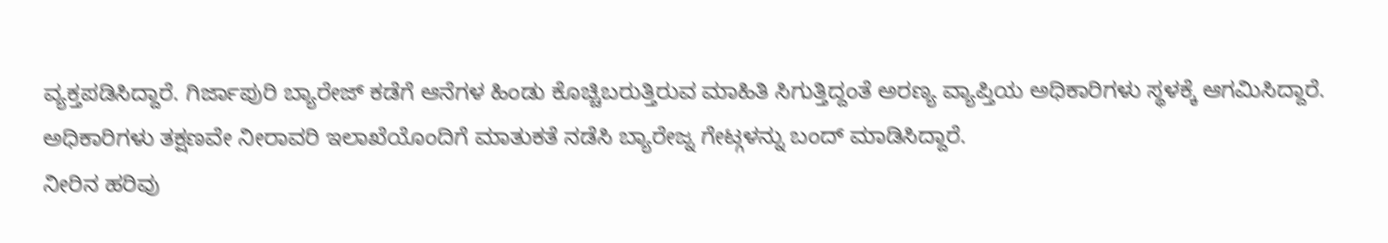ವ್ಯಕ್ತಪಡಿಸಿದ್ದಾರೆ. ಗಿರ್ಜಾಪುರಿ ಬ್ಯಾರೇಜ್ ಕಡೆಗೆ ಆನೆಗಳ ಹಿಂಡು ಕೊಚ್ಚಿಬರುತ್ತಿರುವ ಮಾಹಿತಿ ಸಿಗುತ್ತಿದ್ದಂತೆ ಅರಣ್ಯ ವ್ಯಾಪ್ತಿಯ ಅಧಿಕಾರಿಗಳು ಸ್ಥಳಕ್ಕೆ ಆಗಮಿಸಿದ್ದಾರೆ. ಅಧಿಕಾರಿಗಳು ತಕ್ಷಣವೇ ನೀರಾವರಿ ಇಲಾಖೆಯೊಂದಿಗೆ ಮಾತುಕತೆ ನಡೆಸಿ ಬ್ಯಾರೇಜ್ನ ಗೇಟ್ಗಳನ್ನು ಬಂದ್ ಮಾಡಿಸಿದ್ದಾರೆ.
ನೀರಿನ ಹರಿವು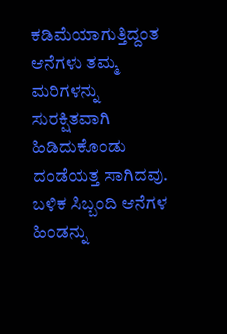ಕಡಿಮೆಯಾಗುತ್ತಿದ್ದಂತ ಆನೆಗಳು ತಮ್ಮ ಮರಿಗಳನ್ನು ಸುರಕ್ಷಿತವಾಗಿ ಹಿಡಿದುಕೊಂಡು ದಂಡೆಯತ್ತ ಸಾಗಿದವು. ಬಳಿಕ ಸಿಬ್ಬಂದಿ ಆನೆಗಳ ಹಿಂಡನ್ನು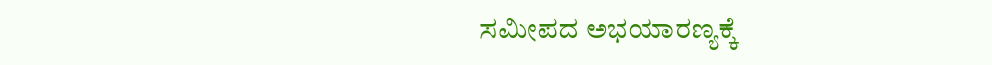ಸಮೀಪದ ಅಭಯಾರಣ್ಯಕ್ಕೆ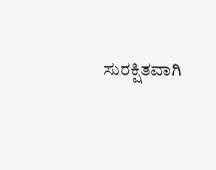ಸುರಕ್ಷಿತವಾಗಿ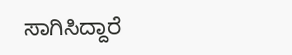ಸಾಗಿಸಿದ್ದಾರೆ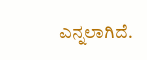ಎನ್ನಲಾಗಿದೆ.